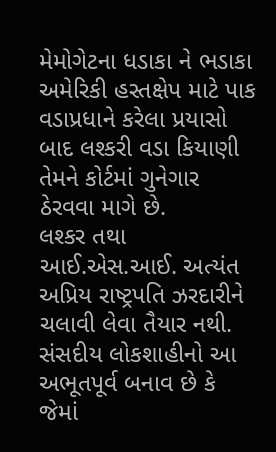મેમોગેટના ધડાકા ને ભડાકા અમેરિકી હસ્તક્ષેપ માટે પાક વડાપ્રધાને કરેલા પ્રયાસો બાદ લશ્કરી વડા કિયાણી તેમને કોર્ટમાં ગુનેગાર ઠેરવવા માગે છે.
લશ્કર તથા આઈ.એસ.આઈ. અત્યંત અપ્રિય રાષ્ટ્રપતિ ઝરદારીને ચલાવી લેવા તૈયાર નથી. સંસદીય લોકશાહીનો આ અભૂતપૂર્વ બનાવ છે કે જેમાં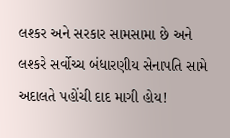લશ્કર અને સરકાર સામસામા છે અને લશ્કરે સર્વોચ્ચ બંધારણીય સેનાપતિ સામે અદાલતે પહોંચી દાદ માગી હોય!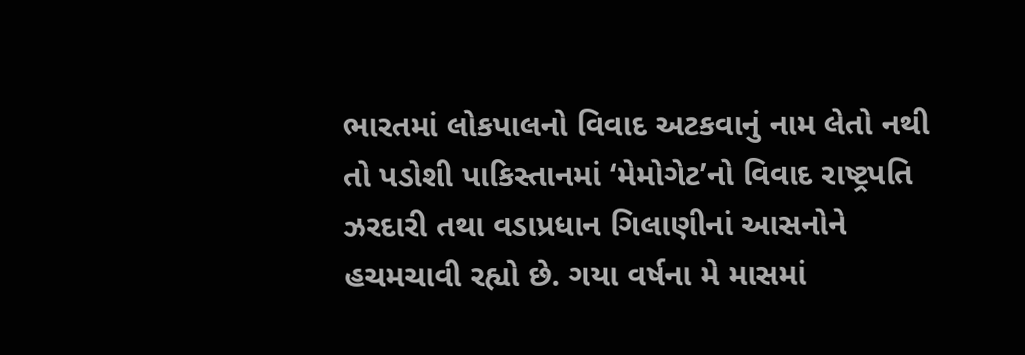ભારતમાં લોકપાલનો વિવાદ અટકવાનું નામ લેતો નથી તો પડોશી પાકિસ્તાનમાં ‘મેમોગેટ’નો વિવાદ રાષ્ટ્રપતિ ઝરદારી તથા વડાપ્રધાન ગિલાણીનાં આસનોને હચમચાવી રહ્યો છે. ગયા વર્ષના મે માસમાં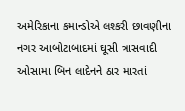અમેરિકાના કમાન્ડોએ લશ્કરી છાવણીના નગર આબોટાબાદમાં ઘૂસી ત્રાસવાદી ઓસામા બિન લાદેનને ઠાર મારતાં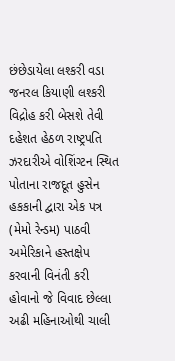છંછેડાયેલા લશ્કરી વડા જનરલ કિયાણી લશ્કરી વિદ્રોહ કરી બેસશે તેવી દહેશત હેઠળ રાષ્ટ્રપતિ ઝરદારીએ વોશિંગ્ટન સ્થિત પોતાના રાજદૂત હુસેન હકકાની દ્વારા એક પત્ર (મેમો રેન્ડમ) પાઠવી અમેરિકાને હસ્તક્ષેપ કરવાની વિનંતી કરી હોવાનો જે વિવાદ છેલ્લા અઢી મહિનાઓથી ચાલી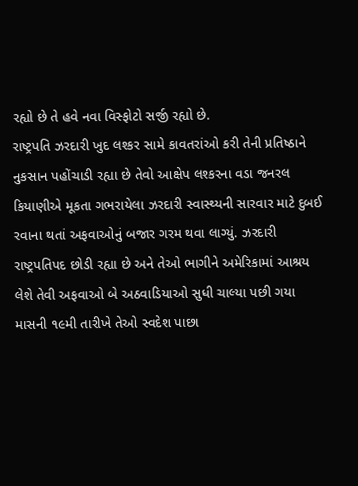રહ્યો છે તે હવે નવા વિસ્ફોટો સર્જી રહ્યો છે.
રાષ્ટ્રપતિ ઝરદારી ખુદ લશ્કર સામે કાવતરાંઓ કરી તેની પ્રતિષ્ઠાને નુકસાન પહોંચાડી રહ્યા છે તેવો આક્ષેપ લશ્કરના વડા જનરલ કિયાણીએ મૂકતા ગભરાયેલા ઝરદારી સ્વાસ્થ્યની સારવાર માટે દુબઈ રવાના થતાં અફવાઓનું બજાર ગરમ થવા લાગ્યું. ઝરદારી રાષ્ટ્રપતિપદ છોડી રહ્યા છે અને તેઓ ભાગીને અમેરિકામાં આશ્રય લેશે તેવી અફવાઓ બે અઠવાડિયાઓ સુધી ચાલ્યા પછી ગયા માસની ૧૯મી તારીખે તેઓ સ્વદેશ પાછા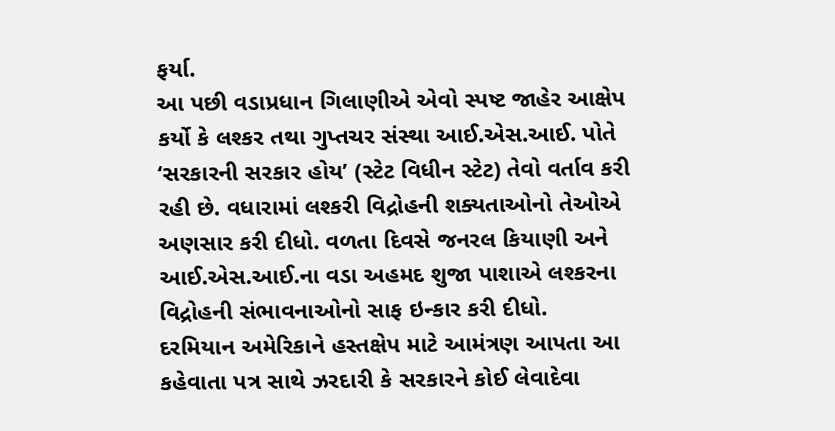ફર્યા.
આ પછી વડાપ્રધાન ગિલાણીએ એવો સ્પષ્ટ જાહેર આક્ષેપ કર્યો કે લશ્કર તથા ગુપ્તચર સંસ્થા આઈ.એસ.આઈ. પોતે ‘સરકારની સરકાર હોય’ (સ્ટેટ વિધીન સ્ટેટ) તેવો વર્તાવ કરી રહી છે. વધારામાં લશ્કરી વિદ્રોહની શક્યતાઓનો તેઓએ અણસાર કરી દીધો. વળતા દિવસે જનરલ કિયાણી અને આઈ.એસ.આઈ.ના વડા અહમદ શુજા પાશાએ લશ્કરના વિદ્રોહની સંભાવનાઓનો સાફ ઇન્કાર કરી દીધો.
દરમિયાન અમેરિકાને હસ્તક્ષેપ માટે આમંત્રણ આપતા આ કહેવાતા પત્ર સાથે ઝરદારી કે સરકારને કોઈ લેવાદેવા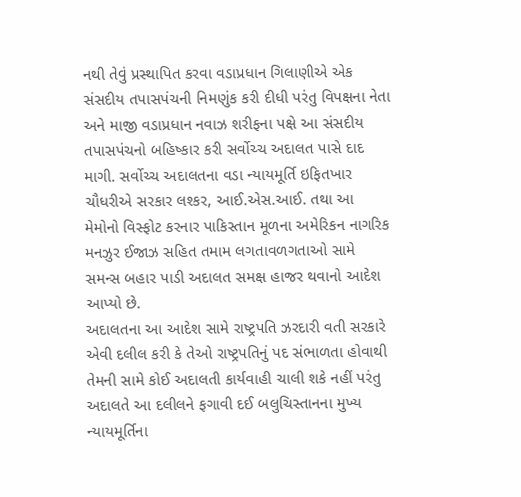નથી તેવું પ્રસ્થાપિત કરવા વડાપ્રધાન ગિલાણીએ એક સંસદીય તપાસપંચની નિમણુંક કરી દીધી પરંતુ વિપક્ષના નેતા અને માજી વડાપ્રધાન નવાઝ શરીફના પક્ષે આ સંસદીય તપાસપંચનો બહિષ્કાર કરી સર્વોચ્ચ અદાલત પાસે દાદ માગી. સર્વોચ્ચ અદાલતના વડા ન્યાયમૂર્તિ ઇફિતખાર ચૌધરીએ સરકાર લશ્કર, આઈ.એસ.આઈ. તથા આ મેમોનો વિસ્ફોટ કરનાર પાકિસ્તાન મૂળના અમેરિકન નાગરિક મનઝુર ઈજાઝ સહિત તમામ લગતાવળગતાઓ સામે સમન્સ બહાર પાડી અદાલત સમક્ષ હાજર થવાનો આદેશ આપ્યો છે.
અદાલતના આ આદેશ સામે રાષ્ટ્રપતિ ઝરદારી વતી સરકારે એવી દલીલ કરી કે તેઓ રાષ્ટ્રપતિનું પદ સંભાળતા હોવાથી તેમની સામે કોઈ અદાલતી કાર્યવાહી ચાલી શકે નહીં પરંતુ અદાલતે આ દલીલને ફગાવી દઈ બલુચિસ્તાનના મુખ્ય ન્યાયમૂર્તિના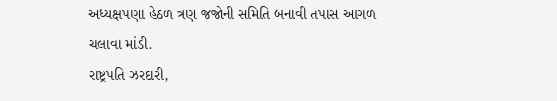અધ્યક્ષપણા હેઠળ ત્રણ જજોની સમિતિ બનાવી તપાસ આગળ ચલાવા માંડી.
રાષ્ટ્રપતિ ઝરદારી,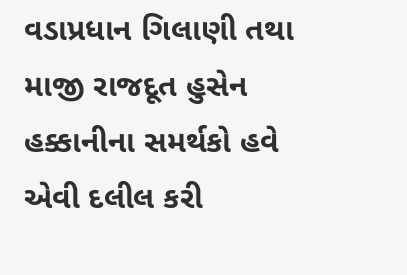વડાપ્રધાન ગિલાણી તથા માજી રાજદૂત હુસેન હક્કાનીના સમર્થકો હવે એવી દલીલ કરી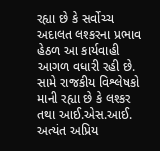રહ્યા છે કે સર્વોચ્ચ અદાલત લશ્કરના પ્રભાવ હેઠળ આ કાર્યવાહી આગળ વધારી રહી છે. સામે રાજકીય વિશ્લેષકો માની રહ્યા છે કે લશ્કર તથા આઈ.એસ.આઈ. અત્યંત અપ્રિય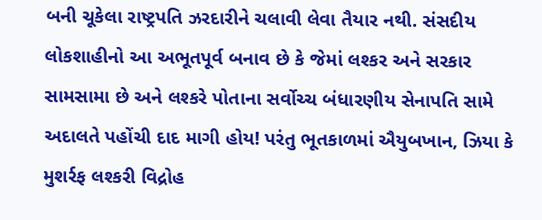બની ચૂકેલા રાષ્ટ્રપતિ ઝરદારીને ચલાવી લેવા તૈયાર નથી. સંસદીય લોકશાહીનો આ અભૂતપૂર્વ બનાવ છે કે જેમાં લશ્કર અને સરકાર સામસામા છે અને લશ્કરે પોતાના સર્વોચ્ચ બંધારણીય સેનાપતિ સામે અદાલતે પહોંચી દાદ માગી હોય! પરંતુ ભૂતકાળમાં ઐયુબખાન, ઝિયા કે મુશર્રફ લશ્કરી વિદ્રોહ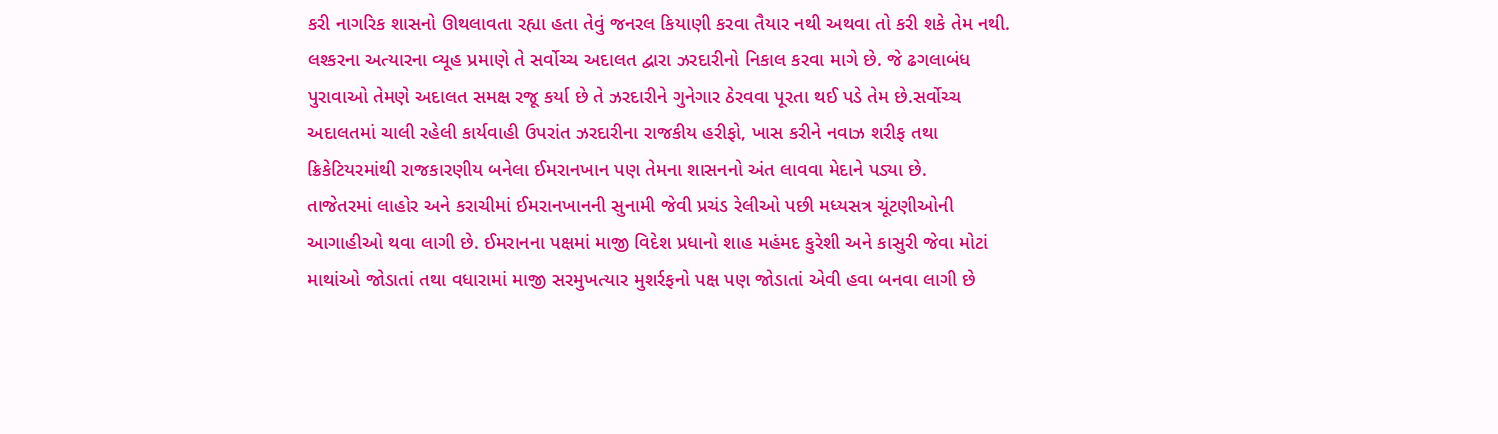કરી નાગરિક શાસનો ઊથલાવતા રહ્યા હતા તેવું જનરલ કિયાણી કરવા તૈયાર નથી અથવા તો કરી શકે તેમ નથી.
લશ્કરના અત્યારના વ્યૂહ પ્રમાણે તે સર્વોચ્ચ અદાલત દ્વારા ઝરદારીનો નિકાલ કરવા માગે છે. જે ઢગલાબંધ પુરાવાઓ તેમણે અદાલત સમક્ષ રજૂ કર્યા છે તે ઝરદારીને ગુનેગાર ઠેરવવા પૂરતા થઈ પડે તેમ છે.સર્વોચ્ચ અદાલતમાં ચાલી રહેલી કાર્યવાહી ઉપરાંત ઝરદારીના રાજકીય હરીફો, ખાસ કરીને નવાઝ શરીફ તથા ક્રિકેટિયરમાંથી રાજકારણીય બનેલા ઈમરાનખાન પણ તેમના શાસનનો અંત લાવવા મેદાને પડ્યા છે.
તાજેતરમાં લાહોર અને કરાચીમાં ઈમરાનખાનની સુનામી જેવી પ્રચંડ રેલીઓ પછી મધ્યસત્ર ચૂંટણીઓની આગાહીઓ થવા લાગી છે. ઈમરાનના પક્ષમાં માજી વિદેશ પ્રધાનો શાહ મહંમદ કુરેશી અને કાસુરી જેવા મોટાં માથાંઓ જોડાતાં તથા વધારામાં માજી સરમુખત્યાર મુશર્રફનો પક્ષ પણ જોડાતાં એવી હવા બનવા લાગી છે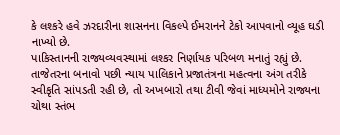કે લશ્કરે હવે ઝરદારીના શાસનના વિકલ્પે ઈમરાનને ટેકો આપવાનો વ્યૂહ ઘડી નાખ્યો છે.
પાકિસ્તાનની રાજ્યવ્યવસ્થામાં લશ્કર નિર્ણાયક પરિબળ મનાતું રહ્યું છે. તાજેતરના બનાવો પછી ન્યાય પાલિકાને પ્રજાતંત્રના મહત્વના અંગ તરીકે સ્વીકૃતિ સાંપડતી રહી છે, તો અખબારો તથા ટીવી જેવાં માધ્યમોને રાજ્યના ચોથા સ્તંભ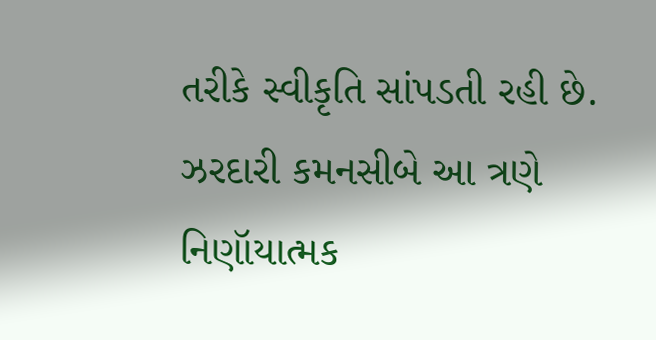તરીકે સ્વીકૃતિ સાંપડતી રહી છે. ઝરદારી કમનસીબે આ ત્રણે નિણૉયાત્મક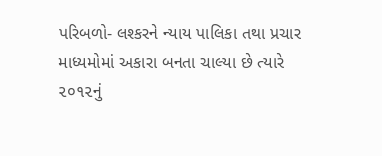પરિબળો- લશ્કરને ન્યાય પાલિકા તથા પ્રચાર માધ્યમોમાં અકારા બનતા ચાલ્યા છે ત્યારે ૨૦૧૨નું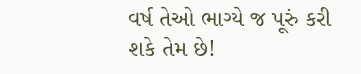વર્ષ તેઓ ભાગ્યે જ પૂરું કરી શકે તેમ છે!